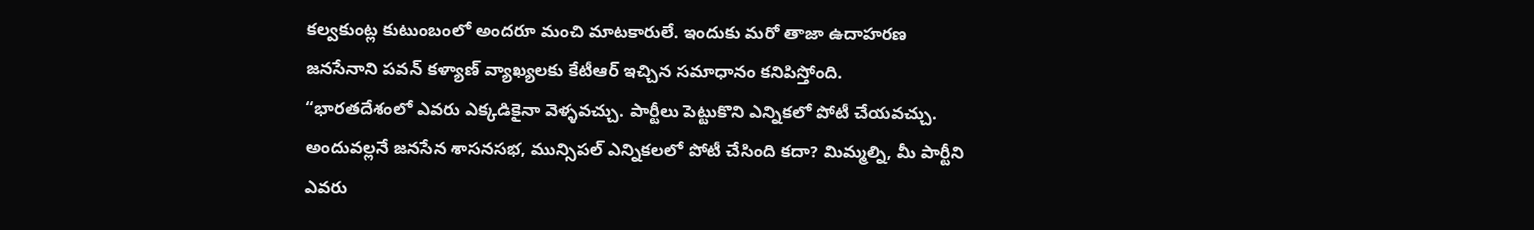కల్వకుంట్ల కుటుంబంలో అందరూ మంచి మాటకారులే. ఇందుకు మరో తాజా ఉదాహరణ జనసేనాని పవన్ కళ్యాణ్ వ్యాఖ్యలకు కేటీఆర్ ఇచ్చిన సమాధానం కనిపిస్తోంది.
“భారతదేశంలో ఎవరు ఎక్కడికైనా వెళ్ళవచ్చు. పార్టీలు పెట్టుకొని ఎన్నికలో పోటీ చేయవచ్చు. అందువల్లనే జనసేన శాసనసభ, మున్సిపల్ ఎన్నికలలో పోటీ చేసింది కదా? మిమ్మల్ని, మీ పార్టీని ఎవరు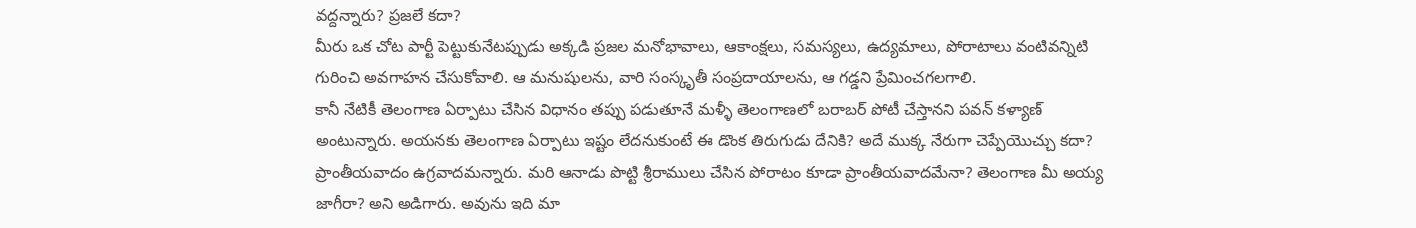వద్దన్నారు? ప్రజలే కదా?
మీరు ఒక చోట పార్టీ పెట్టుకునేటప్పుడు అక్కడి ప్రజల మనోభావాలు, ఆకాంక్షలు, సమస్యలు, ఉద్యమాలు, పోరాటాలు వంటివన్నిటి గురించి అవగాహన చేసుకోవాలి. ఆ మనుషులను, వారి సంస్కృతీ సంప్రదాయాలను, ఆ గడ్డని ప్రేమించగలగాలి.
కానీ నేటికీ తెలంగాణ ఏర్పాటు చేసిన విధానం తప్పు పడుతూనే మళ్ళీ తెలంగాణలో బరాబర్ పోటీ చేస్తానని పవన్ కళ్యాణ్ అంటున్నారు. అయనకు తెలంగాణ ఏర్పాటు ఇష్టం లేదనుకుంటే ఈ డొంక తిరుగుడు దేనికి? అదే ముక్క నేరుగా చెప్పేయొచ్చు కదా?
ప్రాంతీయవాదం ఉగ్రవాదమన్నారు. మరి ఆనాడు పొట్టి శ్రీరాములు చేసిన పోరాటం కూడా ప్రాంతీయవాదమేనా? తెలంగాణ మీ అయ్య జాగీరా? అని అడిగారు. అవును ఇది మా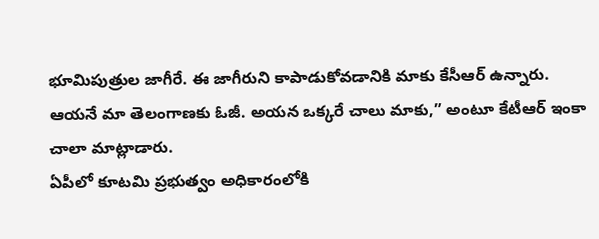భూమిపుత్రుల జాగీరే. ఈ జాగీరుని కాపాడుకోవడానికి మాకు కేసీఆర్ ఉన్నారు. ఆయనే మా తెలంగాణకు ఓజీ. అయన ఒక్కరే చాలు మాకు,” అంటూ కేటీఆర్ ఇంకా చాలా మాట్లాడారు.
ఏపీలో కూటమి ప్రభుత్వం అధికారంలోకి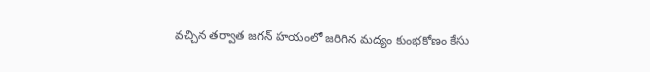వచ్చిన తర్వాత జగన్ హయంలో జరిగిన మద్యం కుంభకోణం కేసు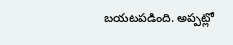బయటపడింది. అప్పట్లో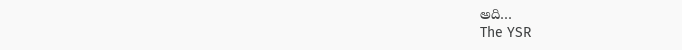అది…
The YSR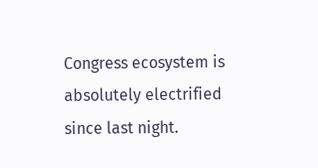Congress ecosystem is absolutely electrified since last night.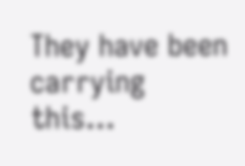They have been carrying this…